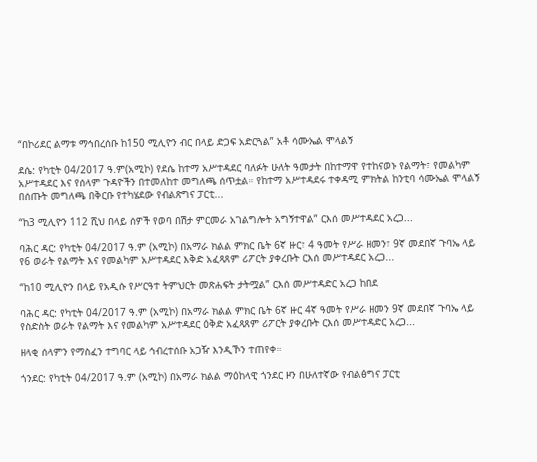“በኮሪደር ልማቱ ማኅበረሰቡ ከ150 ሚሊዮን ብር በላይ ድጋፍ አድርጓል” አቶ ሳሙኤል ሞላልኝ

ደሴ: የካቲት 04/2017 ዓ.ም(አሚኮ) የደሴ ከተማ አሥተዳደር ባለፉት ሁለት ዓመታት በከተማዋ የተከናወኑ የልማት፣ የመልካም አሥተዳደር እና የሰላም ጉዳዮችን በተመለከተ መግለጫ ሰጥቷል። የከተማ አሥተዳደሩ ተቀዳሚ ምክትል ከንቲባ ሳሙኤል ሞላልኝ በሰጡት መግለጫ በቅርቡ የተካሄደው የብልጽግና ፓርቲ...

“ከ3 ሚሊዮን 112 ሺህ በላይ ሰዎች የወባ በሽታ ምርመራ አገልግሎት አግኝተዋል” ርእሰ መሥተዳደር አረጋ...

ባሕር ዳር: የካቲት 04/2017 ዓ.ም (አሚኮ) በአማራ ክልል ምክር ቤት 6ኛ ዙር፣ 4 ዓመት የሥራ ዘመን፣ 9ኛ መደበኛ ጉባኤ ላይ የ6 ወራት የልማት እና የመልካም አሥተዳደር እቅድ አፈጻጸም ሪፖርት ያቀረቡት ርእሰ መሥተዳደር አረጋ...

“ከ10 ሚሊዮን በላይ የአዲሱ የሥርዓተ ትምህርት መጽሐፍት ታትሟል” ርእሰ መሥተዳድር አረጋ ከበደ

ባሕር ዳር: የካቲት 04/2017 ዓ.ም (አሚኮ) በአማራ ክልል ምክር ቤት 6ኛ ዙር 4ኛ ዓመት የሥራ ዘመን 9ኛ መደበኛ ጉባኤ ላይ የስድስት ወራት የልማት እና የመልካም አሥተዳደር ዕቅድ አፈጻጸም ሪፖርት ያቀረቡት ርእሰ መሥተዳድር አረጋ...

ዘላቂ ሰላምን የማስፈን ተግባር ላይ ኅብረተሰቡ አጋዥ እንዲኾን ተጠየቀ።

ጎንደር: የካቲት 04/2017 ዓ.ም (አሚኮ) በአማራ ክልል ማዕከላዊ ጎንደር ዞን በሁለተኛው የብልፅግና ፓርቲ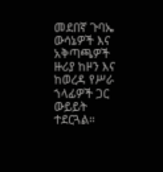መደበኛ ጉባኤ ውሳኔዎች እና አቅጣጫዎች ዙሪያ ከዞን እና ከወረዳ የሥራ ኀላፊዎች ጋር ውይይት ተደርጓል።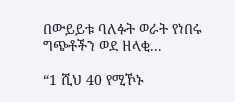በውይይቱ ባለፉት ወራት የነበሩ ግጭቶችን ወደ ዘላቂ...

“1 ሺህ 40 የሚኾኑ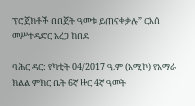ፕሮጀክቶች በበጀት ዓመቱ ይጠናቀቃሉ” ርእሰ መሥተዳድር አረጋ ከበደ

ባሕር ዳር: የካቲት 04/2017 ዓ.ም (አሚኮ) የአማራ ክልል ምክር ቤት 6ኛ ዙር 4ኛ ዓመት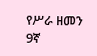የሥራ ዘመን 9ኛ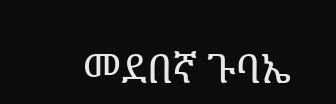መደበኛ ጉባኤ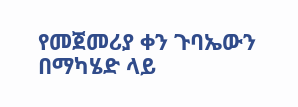የመጀመሪያ ቀን ጉባኤውን በማካሄድ ላይ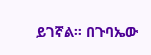ይገኛል። በጉባኤው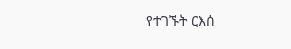የተገኙት ርእሰ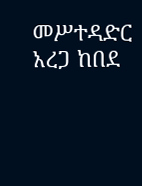መሥተዳድር አረጋ ከበደ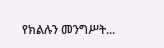የክልሉን መንግሥት...